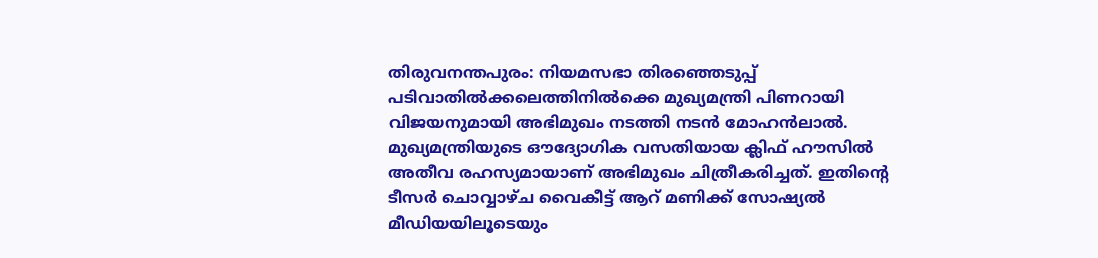തിരുവനന്തപുരം: നിയമസഭാ തിരഞ്ഞെടുപ്പ് പടിവാതിൽക്കലെത്തിനിൽക്കെ മുഖ്യമന്ത്രി പിണറായി വിജയനുമായി അഭിമുഖം നടത്തി നടൻ മോഹൻലാൽ. മുഖ്യമന്ത്രിയുടെ ഔദ്യോഗിക വസതിയായ ക്ലിഫ് ഹൗസിൽ അതീവ രഹസ്യമായാണ് അഭിമുഖം ചിത്രീകരിച്ചത്. ഇതിന്റെ ടീസർ ചൊവ്വാഴ്ച വൈകീട്ട് ആറ് മണിക്ക് സോഷ്യൽ മീഡിയയിലൂടെയും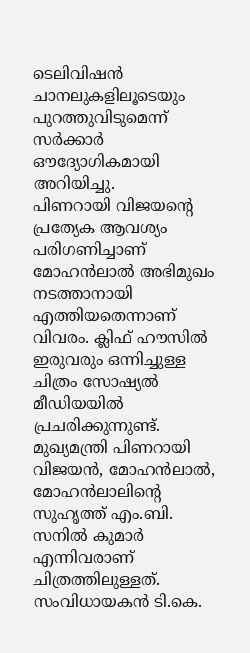ടെലിവിഷൻ ചാനലുകളിലൂടെയും പുറത്തുവിടുമെന്ന് സർക്കാർ ഔദ്യോഗികമായി അറിയിച്ചു.
പിണറായി വിജയന്റെ പ്രത്യേക ആവശ്യം പരിഗണിച്ചാണ് മോഹൻലാൽ അഭിമുഖം നടത്താനായി എത്തിയതെന്നാണ് വിവരം. ക്ലിഫ് ഹൗസിൽ ഇരുവരും ഒന്നിച്ചുള്ള ചിത്രം സോഷ്യൽ മീഡിയയിൽ പ്രചരിക്കുന്നുണ്ട്. മുഖ്യമന്ത്രി പിണറായി വിജയൻ, മോഹൻലാൽ, മോഹൻലാലിന്റെ സുഹൃത്ത് എം.ബി. സനിൽ കുമാർ എന്നിവരാണ് ചിത്രത്തിലുള്ളത്. സംവിധായകൻ ടി.കെ.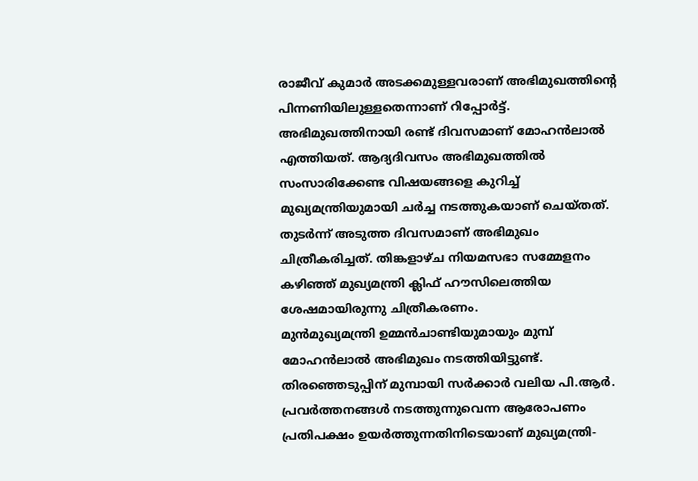രാജീവ് കുമാർ അടക്കമുള്ളവരാണ് അഭിമുഖത്തിന്റെ പിന്നണിയിലുള്ളതെന്നാണ് റിപ്പോർട്ട്.
അഭിമുഖത്തിനായി രണ്ട് ദിവസമാണ് മോഹൻലാൽ എത്തിയത്. ആദ്യദിവസം അഭിമുഖത്തിൽ സംസാരിക്കേണ്ട വിഷയങ്ങളെ കുറിച്ച് മുഖ്യമന്ത്രിയുമായി ചർച്ച നടത്തുകയാണ് ചെയ്തത്. തുടർന്ന് അടുത്ത ദിവസമാണ് അഭിമുഖം ചിത്രീകരിച്ചത്. തിങ്കളാഴ്ച നിയമസഭാ സമ്മേളനം കഴിഞ്ഞ് മുഖ്യമന്ത്രി ക്ലിഫ് ഹൗസിലെത്തിയ ശേഷമായിരുന്നു ചിത്രീകരണം.
മുൻമുഖ്യമന്ത്രി ഉമ്മൻചാണ്ടിയുമായും മുമ്പ് മോഹൻലാൽ അഭിമുഖം നടത്തിയിട്ടുണ്ട്. തിരഞ്ഞെടുപ്പിന് മുമ്പായി സർക്കാർ വലിയ പി.ആർ. പ്രവർത്തനങ്ങൾ നടത്തുന്നുവെന്ന ആരോപണം പ്രതിപക്ഷം ഉയർത്തുന്നതിനിടെയാണ് മുഖ്യമന്ത്രി-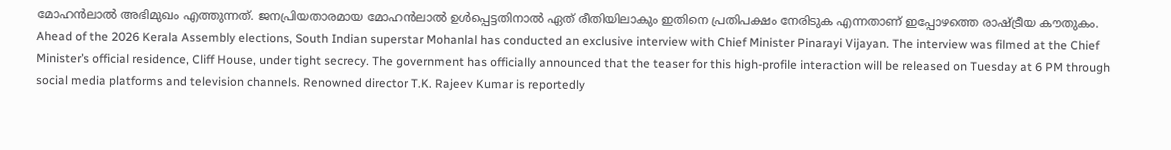മോഹൻലാൽ അഭിമുഖം എത്തുന്നത്. ജനപ്രിയതാരമായ മോഹൻലാൽ ഉൾപ്പെട്ടതിനാൽ ഏത് രീതിയിലാകും ഇതിനെ പ്രതിപക്ഷം നേരിടുക എന്നതാണ് ഇപ്പോഴത്തെ രാഷ്ട്രീയ കൗതുകം.
Ahead of the 2026 Kerala Assembly elections, South Indian superstar Mohanlal has conducted an exclusive interview with Chief Minister Pinarayi Vijayan. The interview was filmed at the Chief Minister’s official residence, Cliff House, under tight secrecy. The government has officially announced that the teaser for this high-profile interaction will be released on Tuesday at 6 PM through social media platforms and television channels. Renowned director T.K. Rajeev Kumar is reportedly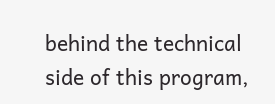behind the technical side of this program,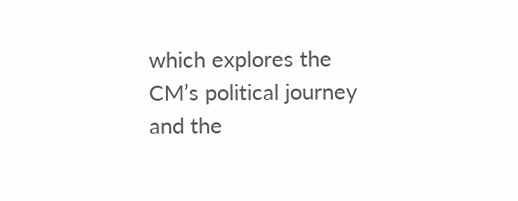which explores the CM’s political journey and the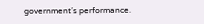government’s performance.